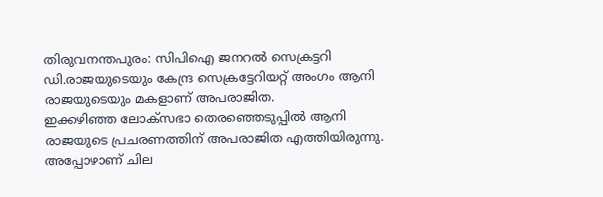തിരുവനന്തപുരം: സിപിഐ ജനറൽ സെക്രട്ടറി ഡി.രാജയുടെയും കേന്ദ്ര സെക്രട്ടേറിയറ്റ് അംഗം ആനി രാജയുടെയും മകളാണ് അപരാജിത.
ഇക്കഴിഞ്ഞ ലോക്സഭാ തെരഞ്ഞെടുപ്പിൽ ആനി രാജയുടെ പ്രചരണത്തിന് അപരാജിത എത്തിയിരുന്നു. അപ്പോഴാണ് ചില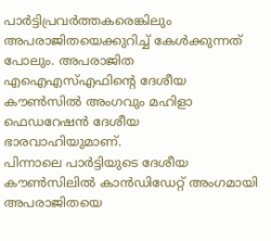പാർട്ടിപ്രവർത്തകരെങ്കിലും അപരാജിതയെക്കുറിച്ച് കേൾക്കുന്നത് പോലും. അപരാജിത എഐഎസ്എഫിന്റെ ദേശീയ കൗൺസിൽ അംഗവും മഹിളാ ഫെഡറേഷൻ ദേശീയ ഭാരവാഹിയുമാണ്.
പിന്നാലെ പാർട്ടിയുടെ ദേശീയ കൗൺസിലിൽ കാൻഡിഡേറ്റ് അംഗമായി അപരാജിതയെ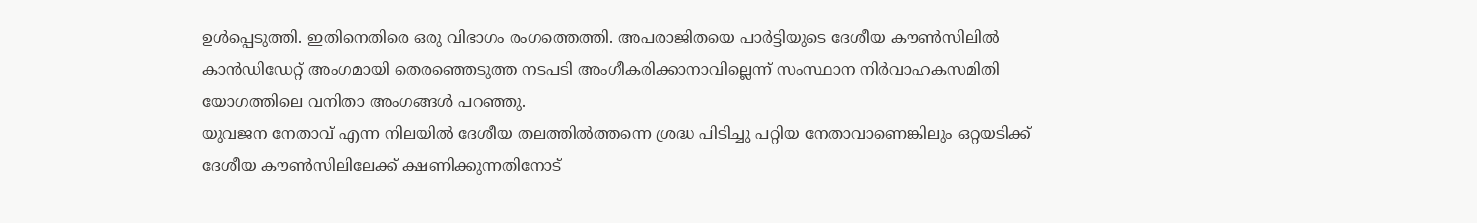ഉൾപ്പെടുത്തി. ഇതിനെതിരെ ഒരു വിഭാഗം രംഗത്തെത്തി. അപരാജിതയെ പാർട്ടിയുടെ ദേശീയ കൗൺസിലിൽ കാൻഡിഡേറ്റ് അംഗമായി തെരഞ്ഞെടുത്ത നടപടി അംഗീകരിക്കാനാവില്ലെന്ന് സംസ്ഥാന നിർവാഹകസമിതി യോഗത്തിലെ വനിതാ അംഗങ്ങൾ പറഞ്ഞു.
യുവജന നേതാവ് എന്ന നിലയിൽ ദേശീയ തലത്തിൽത്തന്നെ ശ്രദ്ധ പിടിച്ചു പറ്റിയ നേതാവാണെങ്കിലും ഒറ്റയടിക്ക് ദേശീയ കൗൺസിലിലേക്ക് ക്ഷണിക്കുന്നതിനോട്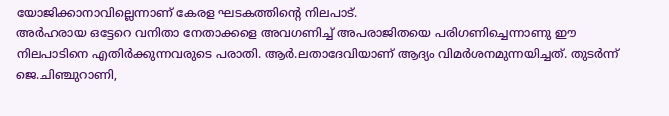യോജിക്കാനാവില്ലെന്നാണ് കേരള ഘടകത്തിന്റെ നിലപാട്.
അർഹരായ ഒട്ടേറെ വനിതാ നേതാക്കളെ അവഗണിച്ച് അപരാജിതയെ പരിഗണിച്ചെന്നാണു ഈ നിലപാടിനെ എതിർക്കുന്നവരുടെ പരാതി. ആർ.ലതാദേവിയാണ് ആദ്യം വിമർശനമുന്നയിച്ചത്. തുടർന്ന് ജെ.ചിഞ്ചുറാണി,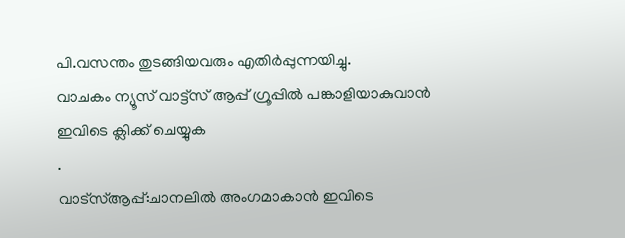പി.വസന്തം തുടങ്ങിയവരും എതിർപ്പുന്നയിച്ചു.
വാചകം ന്യൂസ് വാട്ട്സ് ആപ്പ് ഗ്രൂപ്പിൽ പങ്കാളിയാകുവാൻ
ഇവിടെ ക്ലിക്ക് ചെയ്യുക
.
വാട്സ്ആപ്പ്:ചാനലിൽ അംഗമാകാൻ ഇവിടെ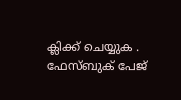ക്ലിക്ക് ചെയ്യുക .
ഫേസ്ബുക് പേജ്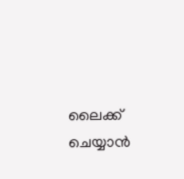ലൈക്ക് ചെയ്യാൻ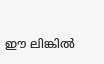ഈ ലിങ്കിൽ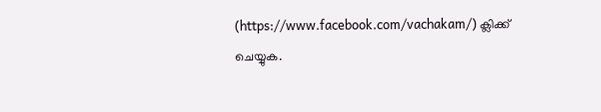(https://www.facebook.com/vachakam/) ക്ലിക്ക് ചെയ്യുക.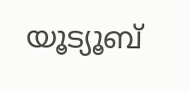യൂട്യൂബ്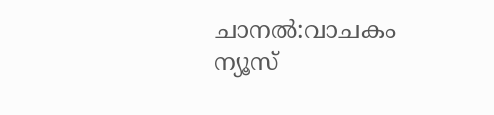ചാനൽ:വാചകം ന്യൂസ്